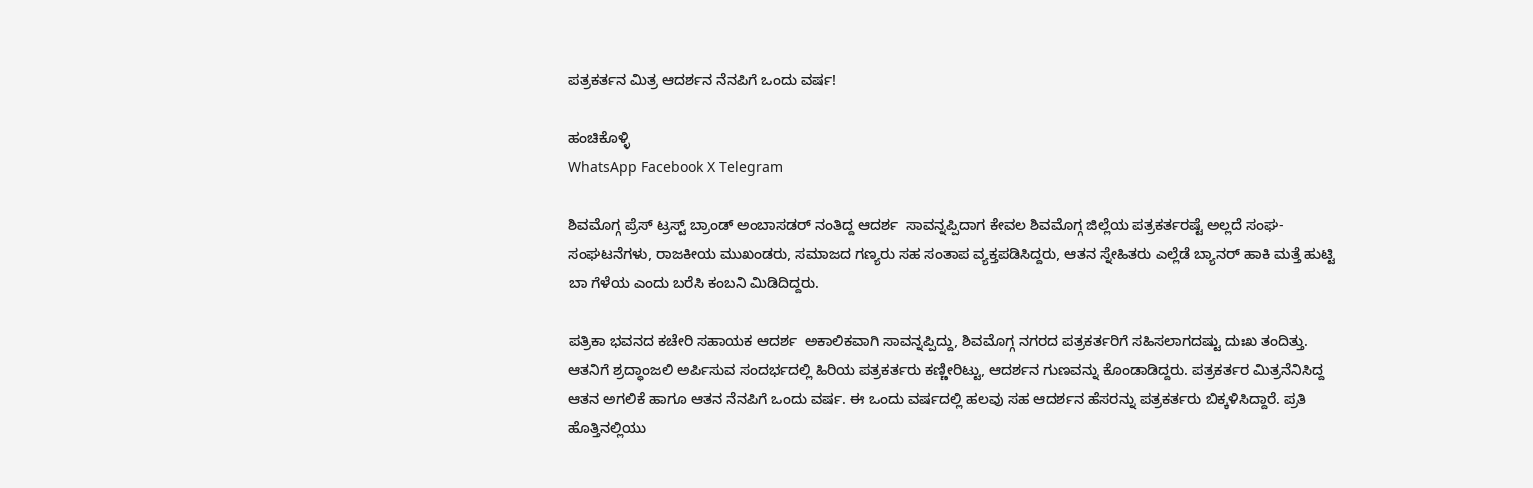ಪತ್ರಕರ್ತನ ಮಿತ್ರ ಆದರ್ಶನ ನೆನಪಿಗೆ ಒಂದು ವರ್ಷ!

ಹಂಚಿಕೊಳ್ಳಿ
WhatsApp Facebook X Telegram

ಶಿವಮೊಗ್ಗ ಪ್ರೆಸ್ ಟ್ರಸ್ಟ್ ಬ್ರಾಂಡ್ ಅಂಬಾಸಡರ್ ನಂತಿದ್ದ ಆದರ್ಶ  ಸಾವನ್ನಪ್ಪಿದಾಗ ಕೇವಲ ಶಿವಮೊಗ್ಗ ಜಿಲ್ಲೆಯ ಪತ್ರಕರ್ತರಷ್ಟೆ ಅಲ್ಲದೆ ಸಂಘ-ಸಂಘಟನೆಗಳು, ರಾಜಕೀಯ ಮುಖಂಡರು, ಸಮಾಜದ ಗಣ್ಯರು ಸಹ ಸಂತಾಪ ವ್ಯಕ್ತಪಡಿಸಿದ್ದರು, ಆತನ ಸ್ನೇಹಿತರು ಎಲ್ಲೆಡೆ ಬ್ಯಾನರ್ ಹಾಕಿ ಮತ್ತೆ ಹುಟ್ಟಿ ಬಾ ಗೆಳೆಯ ಎಂದು ಬರೆಸಿ ಕಂಬನಿ ಮಿಡಿದಿದ್ದರು.

ಪತ್ರಿಕಾ ಭವನದ ಕಚೇರಿ ಸಹಾಯಕ ಆದರ್ಶ  ಅಕಾಲಿಕವಾಗಿ ಸಾವನ್ನಪ್ಪಿದ್ದು, ಶಿವಮೊಗ್ಗ ನಗರದ ಪತ್ರಕರ್ತರಿಗೆ ಸಹಿಸಲಾಗದಷ್ಟು ದುಃಖ ತಂದಿತ್ತು. ಆತನಿಗೆ ಶ್ರದ್ಧಾಂಜಲಿ ಅರ್ಪಿಸುವ ಸಂದರ್ಭದಲ್ಲಿ ಹಿರಿಯ ಪತ್ರಕರ್ತರು ಕಣ್ಣೀರಿಟ್ಟು, ಆದರ್ಶನ ಗುಣವನ್ನು ಕೊಂಡಾಡಿದ್ದರು. ಪತ್ರಕರ್ತರ ಮಿತ್ರನೆನಿಸಿದ್ದ ಆತನ ಅಗಲಿಕೆ ಹಾಗೂ ಆತನ ನೆನಪಿಗೆ ಒಂದು ವರ್ಷ. ಈ ಒಂದು ವರ್ಷದಲ್ಲಿ ಹಲವು ಸಹ ಆದರ್ಶನ ಹೆಸರನ್ನು ಪತ್ರಕರ್ತರು ಬಿಕ್ಕಳಿಸಿದ್ದಾರೆ. ಪ್ರತಿ ಹೊತ್ತಿನಲ್ಲಿಯು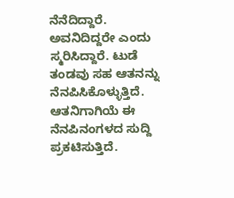ನೆನೆದಿದ್ದಾರೆ. ಅವನಿದಿದ್ದರೇ ಎಂದು ಸ್ಮರಿಸಿದ್ದಾರೆ. ಟುಡೆ ತಂಡವು ಸಹ ಆತನನ್ನು ನೆನಪಿಸಿಕೊಳ್ಳುತ್ತಿದೆ. ಆತನಿಗಾಗಿಯೆ ಈ ನೆನಪಿನಂಗಳದ ಸುದ್ದಿ ಪ್ರಕಟಿಸುತ್ತಿದೆ.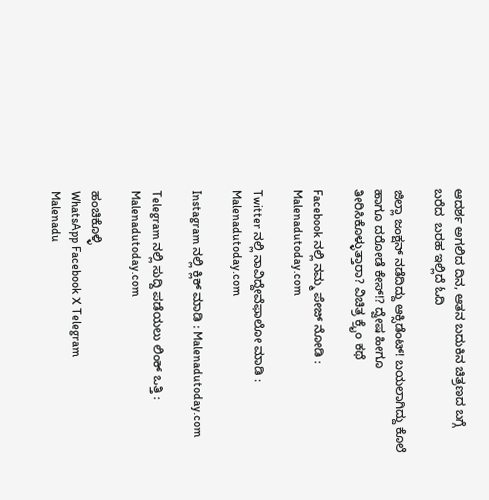ಆದರ್ಶ ಅಗಲಿದ ದಿನ, ಆತನ ಬದುಕಿನ ಚಿತ್ರಣದ ಬಗ್ಗೆ ಬರೆದ  ಬರಹ ಇಲ್ಲಿದೆ ಓದಿ

ಜಿಲ್ಲಾ ಜಂಕ್ಷನ್ ನಡೆದಿದ್ದು ಆಕ್ಸಿಡೆಂಟ್! ಬಯಲಾಗಿದ್ದು ಕೊಲೆ ಹಾಗೂ ದರೋಡೆ ಕೇಸ್!? ದ್ವೇಷ ಹೀಗೂ ತೀರಿಸಿಕೊಳ್ಳುತ್ತಾರಾ? ವಿಚಿತ್ರ ಕ್ರೈಂ ಕಥೆ

Facebook ನಲ್ಲಿ ನಮ್ಮ ಪೇಜ್ ನೋಡಿ : Malenadutoday.com

Twitter ನಲ್ಲಿ ನಾವಿದ್ದೇವೆಫಾಲೋ ಮಾಡಿ : Malenadutoday.com

Instagram ನಲ್ಲಿ ಕ್ಲಿಕ್ ಮಾಡಿ : Malenadutoday.com

Telegram ನಲ್ಲಿ ಸುದ್ದಿ ಪಡೆಯಲು ಲಿಂಕ್ ಒತ್ತಿ : Malenadutoday.com

ಹಂಚಿಕೊಳ್ಳಿ
WhatsApp Facebook X Telegram
Malenadu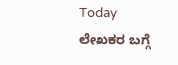Today
ಲೇಖಕರ ಬಗ್ಗೆ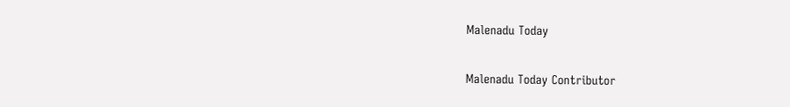Malenadu Today

Malenadu Today Contributor